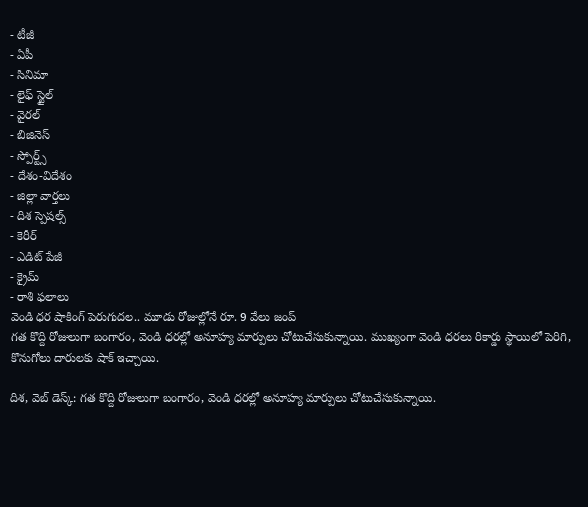- టీజీ
- ఏపీ
- సినిమా
- లైఫ్ స్టైల్
- వైరల్
- బిజినెస్
- స్పోర్ట్స్
- దేశం-విదేశం
- జిల్లా వార్తలు
- దిశ స్పెషల్స్
- కెరీర్
- ఎడిట్ పేజీ
- క్రైమ్
- రాశి ఫలాలు
వెండి ధర షాకింగ్ పెరుగుదల.. మూడు రోజుల్లోనే రూ. 9 వేలు జంప్
గత కొద్ది రోజులుగా బంగారం, వెండి ధరల్లో అనూహ్య మార్పులు చోటుచేసుకున్నాయి. ముఖ్యంగా వెండి ధరలు రికార్డు స్థాయిలో పెరిగి, కొనుగోలు దారులకు షాక్ ఇచ్చాయి.

దిశ, వెబ్ డెస్క్: గత కొద్ది రోజులుగా బంగారం, వెండి ధరల్లో అనూహ్య మార్పులు చోటుచేసుకున్నాయి.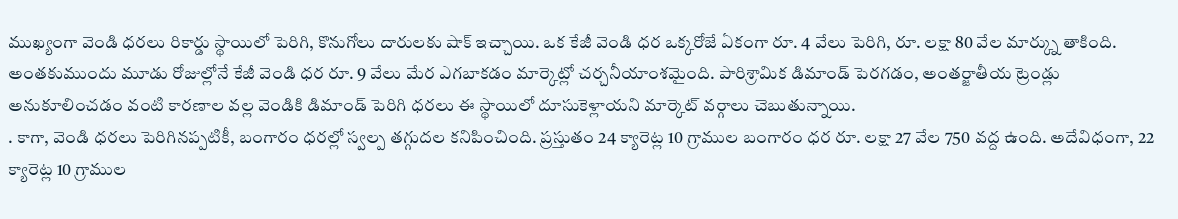ముఖ్యంగా వెండి ధరలు రికార్డు స్థాయిలో పెరిగి, కొనుగోలు దారులకు షాక్ ఇచ్చాయి. ఒక కేజీ వెండి ధర ఒక్కరోజే ఏకంగా రూ. 4 వేలు పెరిగి, రూ. లక్షా 80 వేల మార్క్ను తాకింది. అంతకుముందు మూడు రోజుల్లోనే కేజీ వెండి ధర రూ. 9 వేలు మేర ఎగబాకడం మార్కెట్లో చర్చనీయాంశమైంది. పారిశ్రామిక డిమాండ్ పెరగడం, అంతర్జాతీయ ట్రెండ్లు అనుకూలించడం వంటి కారణాల వల్ల వెండికి డిమాండ్ పెరిగి ధరలు ఈ స్థాయిలో దూసుకెళ్లాయని మార్కెట్ వర్గాలు చెబుతున్నాయి.
. కాగా, వెండి ధరలు పెరిగినప్పటికీ, బంగారం ధరల్లో స్వల్ప తగ్గుదల కనిపించింది. ప్రస్తుతం 24 క్యారెట్ల 10 గ్రాముల బంగారం ధర రూ. లక్షా 27 వేల 750 వద్ద ఉంది. అదేవిధంగా, 22 క్యారెట్ల 10 గ్రాముల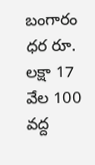బంగారం ధర రూ. లక్షా 17 వేల 100 వద్ద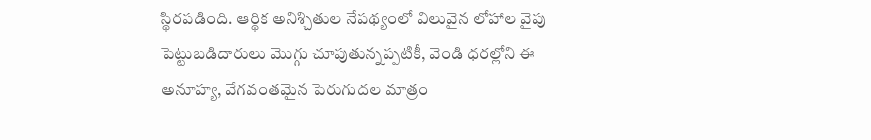స్థిరపడింది. ఆర్థిక అనిశ్చితుల నేపథ్యంలో విలువైన లోహాల వైపు పెట్టుబడిదారులు మొగ్గు చూపుతున్నప్పటికీ, వెండి ధరల్లోని ఈ అనూహ్య, వేగవంతమైన పెరుగుదల మాత్రం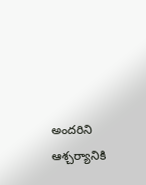అందరిని ఆశ్చర్యానికి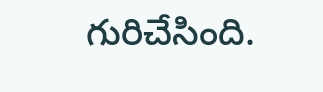గురిచేసింది.